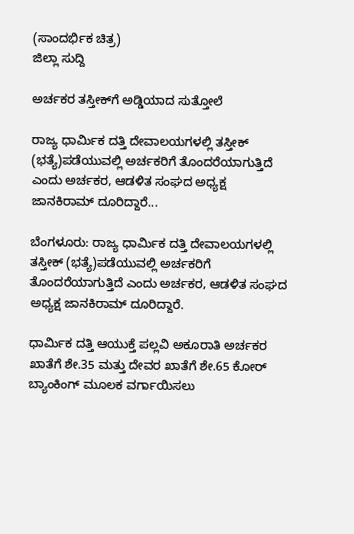(ಸಾಂದರ್ಭಿಕ ಚಿತ್ರ)
ಜಿಲ್ಲಾ ಸುದ್ದಿ

ಅರ್ಚಕರ ತಸ್ತೀಕ್‍ಗೆ ಅಡ್ಡಿಯಾದ ಸುತ್ತೋಲೆ

ರಾಜ್ಯ ಧಾರ್ಮಿಕ ದತ್ತಿ ದೇವಾಲಯಗಳಲ್ಲಿ ತಸ್ತೀಕ್ (ಭತ್ಯೆ)ಪಡೆಯುವಲ್ಲಿ ಅರ್ಚಕರಿಗೆ ತೊಂದರೆಯಾಗುತ್ತಿದೆ ಎಂದು ಅರ್ಚಕರ, ಆಡಳಿತ ಸಂಘದ ಅಧ್ಯಕ್ಷ ಜಾನಕಿರಾಮ್ ದೂರಿದ್ದಾರೆ...

ಬೆಂಗಳೂರು: ರಾಜ್ಯ ಧಾರ್ಮಿಕ ದತ್ತಿ ದೇವಾಲಯಗಳಲ್ಲಿ ತಸ್ತೀಕ್ (ಭತ್ಯೆ)ಪಡೆಯುವಲ್ಲಿ ಅರ್ಚಕರಿಗೆ ತೊಂದರೆಯಾಗುತ್ತಿದೆ ಎಂದು ಅರ್ಚಕರ, ಆಡಳಿತ ಸಂಘದ ಅಧ್ಯಕ್ಷ ಜಾನಕಿರಾಮ್ ದೂರಿದ್ದಾರೆ.

ಧಾರ್ಮಿಕ ದತ್ತಿ ಆಯುಕ್ತೆ ಪಲ್ಲವಿ ಅಕೂರಾತಿ ಅರ್ಚಕರ ಖಾತೆಗೆ ಶೇ.35 ಮತ್ತು ದೇವರ ಖಾತೆಗೆ ಶೇ.65 ಕೋರ್ ಬ್ಯಾಂಕಿಂಗ್ ಮೂಲಕ ವರ್ಗಾಯಿಸಲು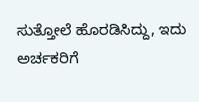ಸುತ್ತೋಲೆ ಹೊರಡಿಸಿದ್ದು, ಇದು ಅರ್ಚಕರಿಗೆ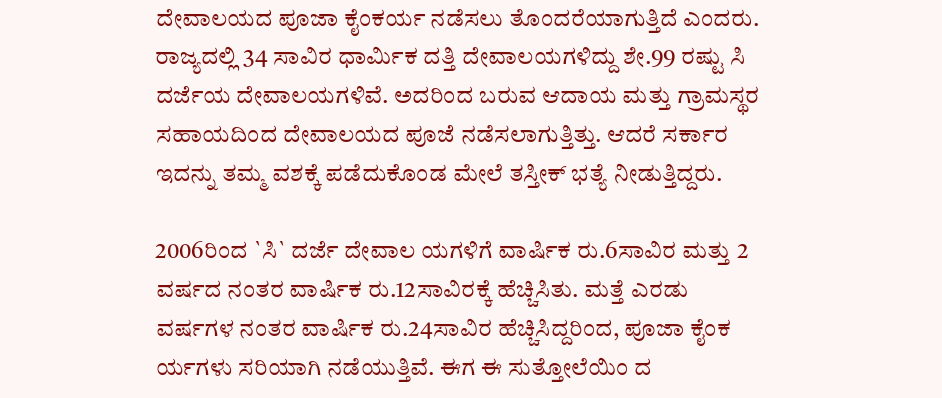ದೇವಾಲಯದ ಪೂಜಾ ಕೈಂಕರ್ಯ ನಡೆಸಲು ತೊಂದರೆಯಾಗುತ್ತಿದೆ ಎಂದರು. ರಾಜ್ಯದಲ್ಲಿ 34 ಸಾವಿರ ಧಾರ್ಮಿಕ ದತ್ತಿ ದೇವಾಲಯಗಳಿದ್ದು ಶೇ.99 ರಷ್ಟು ಸಿ ದರ್ಜೆಯ ದೇವಾಲಯಗಳಿವೆ. ಅದರಿಂದ ಬರುವ ಆದಾಯ ಮತ್ತು ಗ್ರಾಮಸ್ಥರ ಸಹಾಯದಿಂದ ದೇವಾಲಯದ ಪೂಜೆ ನಡೆಸಲಾಗುತ್ತಿತ್ತು. ಆದರೆ ಸರ್ಕಾರ ಇದನ್ನು ತಮ್ಮ ವಶಕ್ಕೆ ಪಡೆದುಕೊಂಡ ಮೇಲೆ ತಸ್ತೀಕ್ ಭತ್ಯೆ ನೀಡುತ್ತಿದ್ದರು.

2006ರಿಂದ `ಸಿ` ದರ್ಜೆ ದೇವಾಲ ಯಗಳಿಗೆ ವಾರ್ಷಿಕ ರು.6ಸಾವಿರ ಮತ್ತು 2 ವರ್ಷದ ನಂತರ ವಾರ್ಷಿಕ ರು.12ಸಾವಿರಕ್ಕೆ ಹೆಚ್ಚಿಸಿತು. ಮತ್ತೆ ಎರಡು ವರ್ಷಗಳ ನಂತರ ವಾರ್ಷಿಕ ರು.24ಸಾವಿರ ಹೆಚ್ಚಿಸಿದ್ದರಿಂದ, ಪೂಜಾ ಕೈಂಕ ರ್ಯಗಳು ಸರಿಯಾಗಿ ನಡೆಯುತ್ತಿವೆ. ಈಗ ಈ ಸುತ್ತೋಲೆಯಿಂ ದ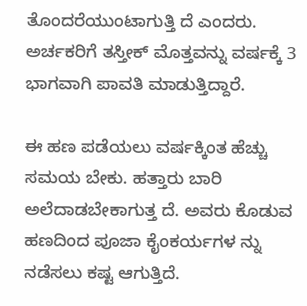ತೊಂದರೆಯುಂಟಾಗುತ್ತಿ ದೆ ಎಂದರು. ಅರ್ಚಕರಿಗೆ ತಸ್ತೀಕ್ ಮೊತ್ತವನ್ನು ವರ್ಷಕ್ಕೆ 3 ಭಾಗವಾಗಿ ಪಾವತಿ ಮಾಡುತ್ತಿದ್ದಾರೆ.

ಈ ಹಣ ಪಡೆಯಲು ವರ್ಷಕ್ಕಿಂತ ಹೆಚ್ಚು ಸಮಯ ಬೇಕು. ಹತ್ತಾರು ಬಾರಿ ಅಲೆದಾಡಬೇಕಾಗುತ್ತ ದೆ. ಅವರು ಕೊಡುವ ಹಣದಿಂದ ಪೂಜಾ ಕೈಂಕರ್ಯಗಳ ನ್ನು ನಡೆಸಲು ಕಷ್ಟ ಆಗುತ್ತಿದೆ.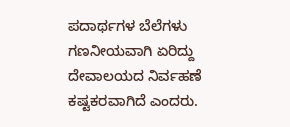ಪದಾರ್ಥಗಳ ಬೆಲೆಗಳು ಗಣನೀಯವಾಗಿ ಏರಿದ್ದು ದೇವಾಲಯದ ನಿರ್ವಹಣೆ ಕಷ್ಟಕರವಾಗಿದೆ ಎಂದರು.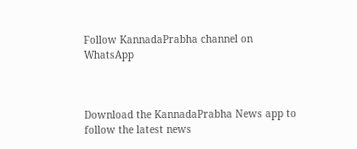Follow KannadaPrabha channel on WhatsApp



Download the KannadaPrabha News app to follow the latest news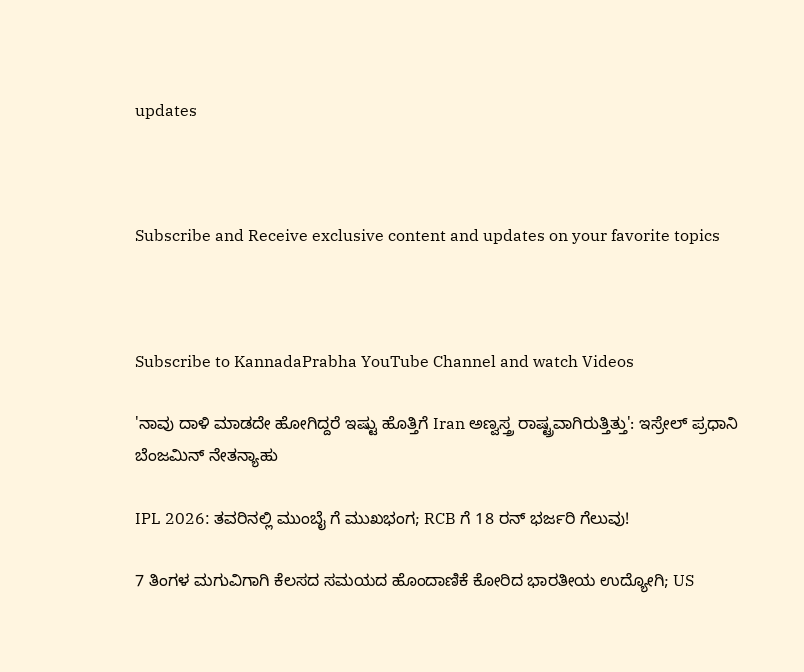updates



Subscribe and Receive exclusive content and updates on your favorite topics



Subscribe to KannadaPrabha YouTube Channel and watch Videos

'ನಾವು ದಾಳಿ ಮಾಡದೇ ಹೋಗಿದ್ದರೆ ಇಷ್ಟು ಹೊತ್ತಿಗೆ Iran ಅಣ್ವಸ್ತ್ರ ರಾಷ್ಟ್ರವಾಗಿರುತ್ತಿತ್ತು': ಇಸ್ರೇಲ್ ಪ್ರಧಾನಿ ಬೆಂಜಮಿನ್ ನೇತನ್ಯಾಹು

IPL 2026: ತವರಿನಲ್ಲಿ ಮುಂಬೈ ಗೆ ಮುಖಭಂಗ; RCB ಗೆ 18 ರನ್ ಭರ್ಜರಿ ಗೆಲುವು!

7 ತಿಂಗಳ ಮಗುವಿಗಾಗಿ ಕೆಲಸದ ಸಮಯದ ಹೊಂದಾಣಿಕೆ ಕೋರಿದ ಭಾರತೀಯ ಉದ್ಯೋಗಿ; US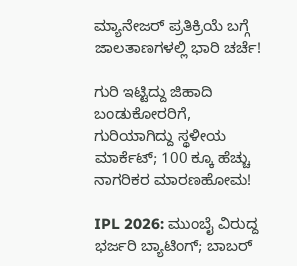ಮ್ಯಾನೇಜರ್ ಪ್ರತಿಕ್ರಿಯೆ ಬಗ್ಗೆ ಜಾಲತಾಣಗಳಲ್ಲಿ ಭಾರಿ ಚರ್ಚೆ!

ಗುರಿ ಇಟ್ಟಿದ್ದು ಜಿಹಾದಿ ಬಂಡುಕೋರರಿಗೆ, ಗುರಿಯಾಗಿದ್ದು ಸ್ಥಳೀಯ ಮಾರ್ಕೆಟ್; 100 ಕ್ಕೂ ಹೆಚ್ಚು ನಾಗರಿಕರ ಮಾರಣಹೋಮ!

IPL 2026: ಮುಂಬೈ ವಿರುದ್ದ ಭರ್ಜರಿ ಬ್ಯಾಟಿಂಗ್; ಬಾಬರ್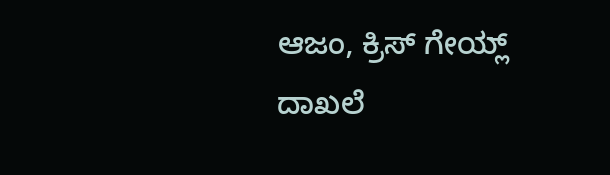ಆಜಂ, ಕ್ರಿಸ್ ಗೇಯ್ಲ್ ದಾಖಲೆ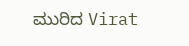ಮುರಿದ Virat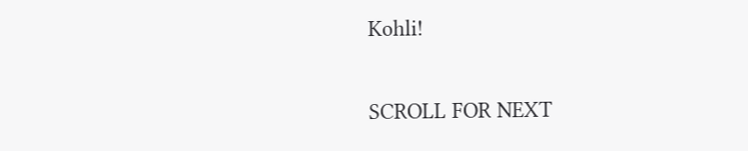Kohli!

SCROLL FOR NEXT